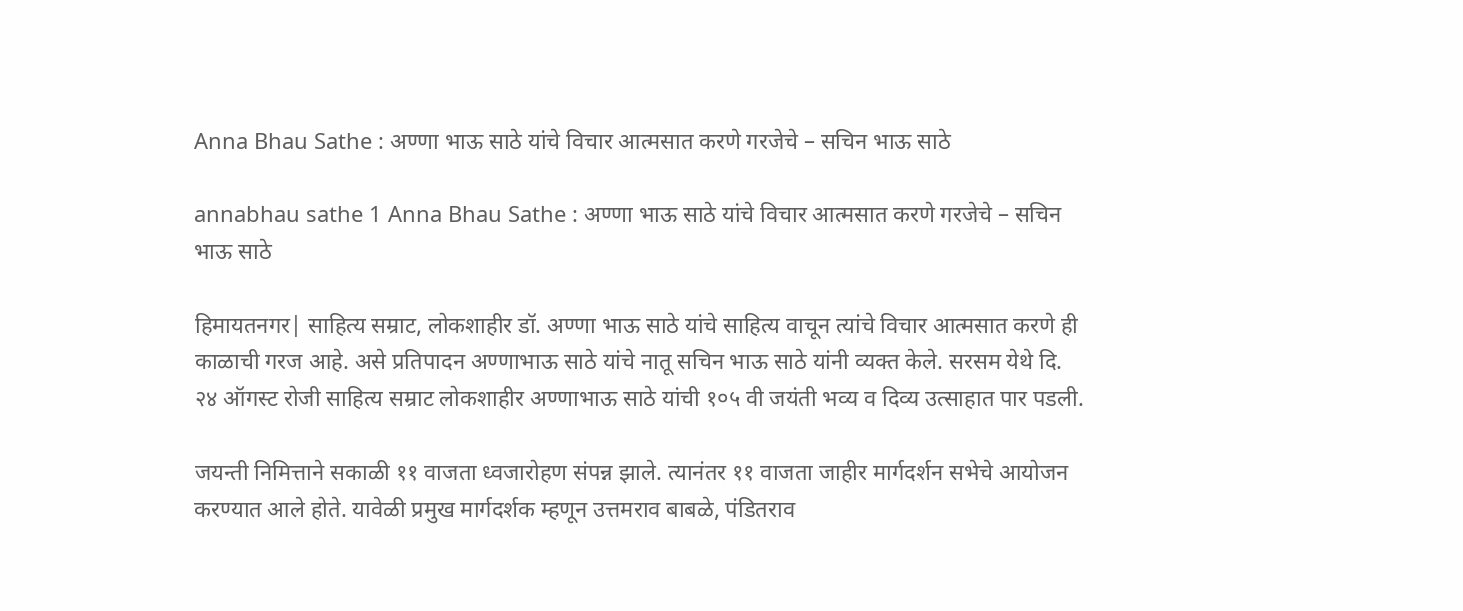Anna Bhau Sathe : अण्णा भाऊ साठे यांचे विचार आत्मसात करणे गरजेचे – सचिन भाऊ साठे

annabhau sathe 1 Anna Bhau Sathe : अण्णा भाऊ साठे यांचे विचार आत्मसात करणे गरजेचे – सचिन भाऊ साठे

हिमायतनगर| साहित्य सम्राट, लोकशाहीर डॉ. अण्णा भाऊ साठे यांचे साहित्य वाचून त्यांचे विचार आत्मसात करणे ही काळाची गरज आहे. असे प्रतिपादन अण्णाभाऊ साठे यांचे नातू सचिन भाऊ साठे यांनी व्यक्त केले. सरसम येथे दि. २४ ऑगस्ट रोजी साहित्य सम्राट लोकशाहीर अण्णाभाऊ साठे यांची १०५ वी जयंती भव्य व दिव्य उत्साहात पार पडली.

जयन्ती निमित्ताने सकाळी ११ वाजता ध्वजारोहण संपन्न झाले. त्यानंतर ११ वाजता जाहीर मार्गदर्शन सभेचे आयोजन करण्यात आले होते. यावेळी प्रमुख मार्गदर्शक म्हणून उत्तमराव बाबळे, पंडितराव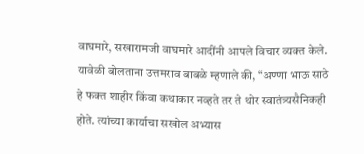वाघमारे, सखारामजी वाघमारे आदींनी आपले विचार व्यक्त केले. यावेळी बोलताना उत्तमराव बाबळे म्हणाले की, “अण्णा भाऊ साठे हे फक्त शाहीर किंवा कथाकार नव्हते तर ते थोर स्वातंत्र्यसैनिकही होते. त्यांच्या कार्याचा सखोल अभ्यास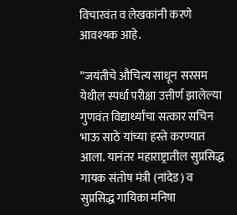विचारवंत व लेखकांनी करणे आवश्यक आहे.

”जयंतीचे औचित्य साधून सरसम येथील स्पर्धा परीक्षा उत्तीर्ण झालेल्या गुणवंत विद्यार्थ्यांचा सत्कार सचिन भाऊ साठे यांच्या हस्ते करण्यात आला. यानंतर महाराष्ट्रातील सुप्रसिद्ध गायक संतोष मंत्री (नांदेड) व सुप्रसिद्ध गायिका मनिषा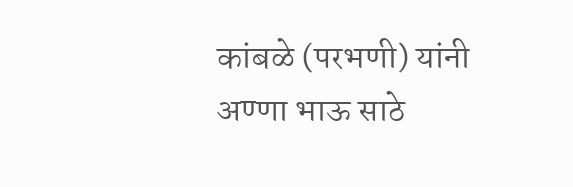कांबळे (परभणी) यांनी अण्णा भाऊ साठे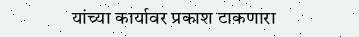यांच्या कार्यावर प्रकाश टाकणारा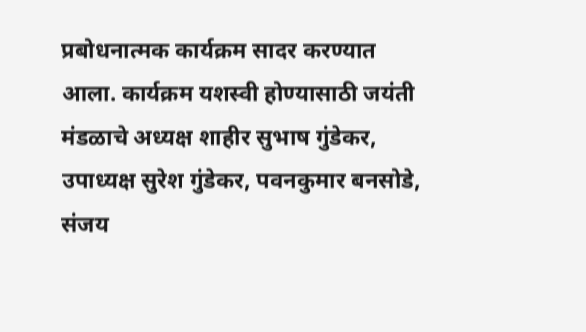प्रबोधनात्मक कार्यक्रम सादर करण्यात आला. कार्यक्रम यशस्वी होण्यासाठी जयंती मंडळाचे अध्यक्ष शाहीर सुभाष गुंडेकर, उपाध्यक्ष सुरेश गुंडेकर, पवनकुमार बनसोडे, संजय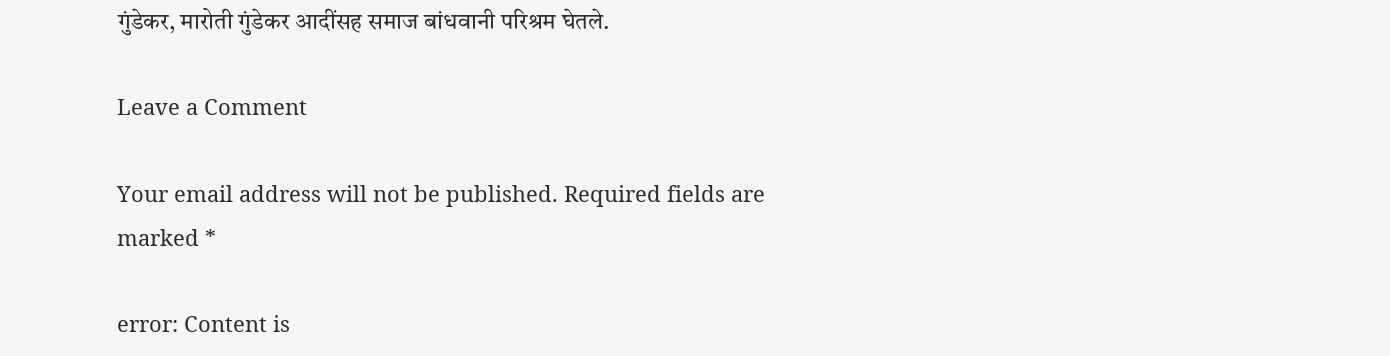गुंडेकर, मारोती गुंडेकर आदींसह समाज बांधवानी परिश्रम घेतले.

Leave a Comment

Your email address will not be published. Required fields are marked *

error: Content is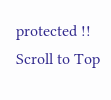protected !!
Scroll to Top